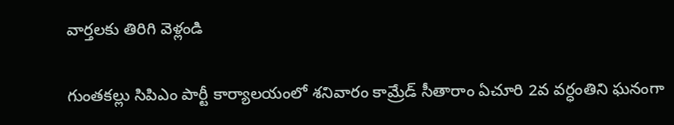వార్తలకు తిరిగి వెళ్లండి

గుంతకల్లు సిపిఎం పార్టీ కార్యాలయంలో శనివారం కామ్రేడ్ సీతారాం ఏచూరి 2వ వర్ధంతిని ఘనంగా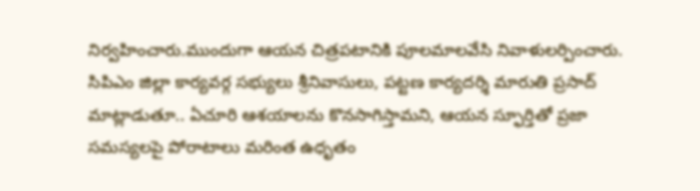నిర్వహించారు.ముందుగా ఆయన చిత్రపటానికి పూలమాలవేసి నివాళులర్పించారు.
సిపిఎం జిల్లా కార్యవర్గ సభ్యులు శ్రీనివాసులు, పట్టణ కార్యదర్శి మారుతి ప్రసాద్ మాట్లాడుతూ.. ఏచూరి ఆశయాలను కొనసాగిస్తామని, ఆయన స్ఫూర్తితో ప్రజా సమస్యలపై పోరాటాలు మరింత ఉధృతం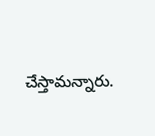చేస్తామన్నారు.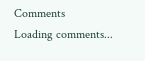Comments
Loading comments...